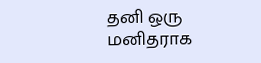தனி ஒரு மனிதராக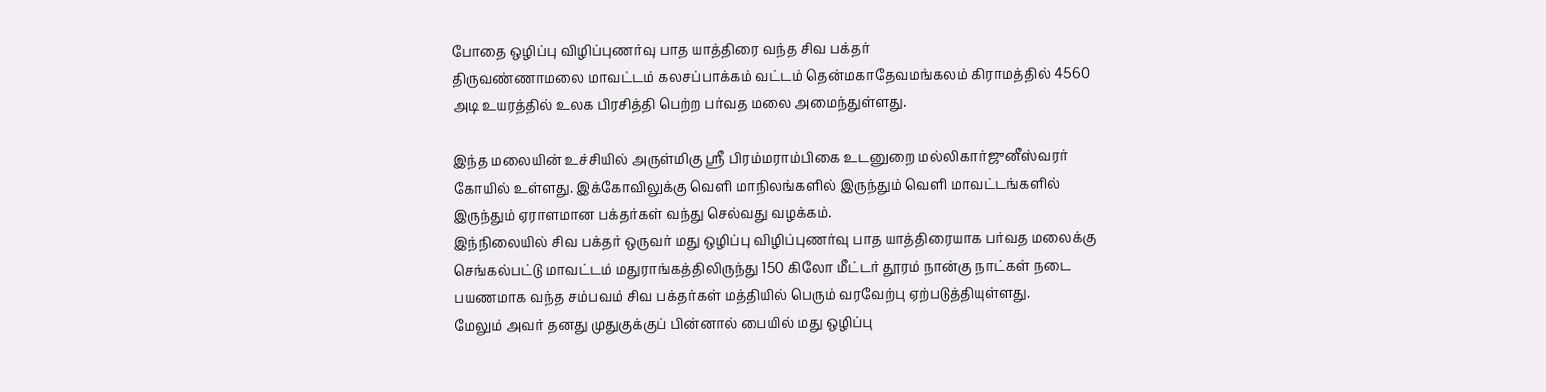போதை ஒழிப்பு விழிப்புணர்வு பாத யாத்திரை வந்த சிவ பக்தர்
திருவண்ணாமலை மாவட்டம் கலசப்பாக்கம் வட்டம் தென்மகாதேவமங்கலம் கிராமத்தில் 4560 அடி உயரத்தில் உலக பிரசித்தி பெற்ற பர்வத மலை அமைந்துள்ளது.

இந்த மலையின் உச்சியில் அருள்மிகு ஸ்ரீ பிரம்மராம்பிகை உடனுறை மல்லிகார்ஜுனீஸ்வரர் கோயில் உள்ளது. இக்கோவிலுக்கு வெளி மாநிலங்களில் இருந்தும் வெளி மாவட்டங்களில் இருந்தும் ஏராளமான பக்தர்கள் வந்து செல்வது வழக்கம்.
இந்நிலையில் சிவ பக்தர் ஒருவர் மது ஒழிப்பு விழிப்புணர்வு பாத யாத்திரையாக பர்வத மலைக்கு செங்கல்பட்டு மாவட்டம் மதுராங்கத்திலிருந்து 150 கிலோ மீட்டர் தூரம் நான்கு நாட்கள் நடை பயணமாக வந்த சம்பவம் சிவ பக்தர்கள் மத்தியில் பெரும் வரவேற்பு ஏற்படுத்தியுள்ளது.
மேலும் அவர் தனது முதுகுக்குப் பின்னால் பையில் மது ஒழிப்பு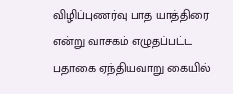விழிப்புணர்வு பாத யாத்திரை என்று வாசகம் எழுதப்பட்ட பதாகை ஏந்தியவாறு கையில்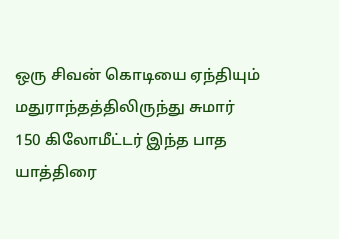ஒரு சிவன் கொடியை ஏந்தியும் மதுராந்தத்திலிருந்து சுமார் 150 கிலோமீட்டர் இந்த பாத யாத்திரை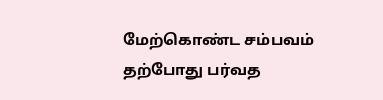மேற்கொண்ட சம்பவம் தற்போது பர்வத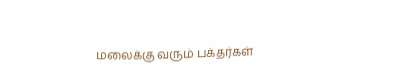மலைக்கு வரும் பக்தர்கள்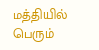மத்தியில் பெரும்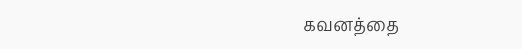கவனத்தை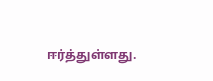ஈர்த்துள்ளது.